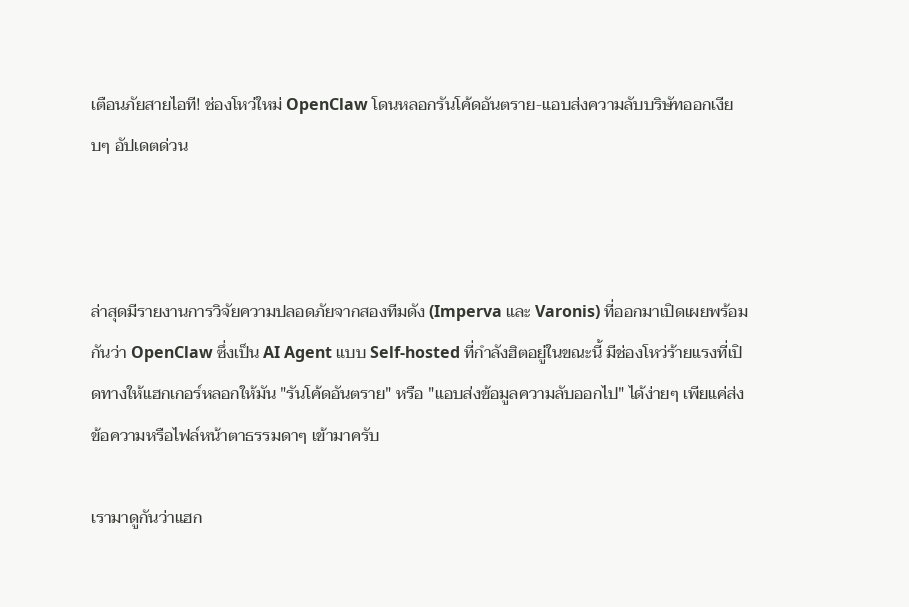เตือนภัยสายไอที! ช่องโหว่ใหม่ OpenClaw โดนหลอกรันโค้ดอันตราย-แอบส่งความลับบริษัทออกเงียบๆ อัปเดตด่วน



ล่าสุดมีรายงานการวิจัยความปลอดภัยจากสองทีมดัง (Imperva และ Varonis) ที่ออกมาเปิดเผยพร้อมกันว่า OpenClaw ซึ่งเป็น AI Agent แบบ Self-hosted ที่กำลังฮิตอยู่ในขณะนี้ มีช่องโหว่ร้ายแรงที่เปิดทางให้แฮกเกอร์หลอกให้มัน "รันโค้ดอันตราย" หรือ "แอบส่งข้อมูลความลับออกไป" ได้ง่ายๆ เพียแค่ส่งข้อความหรือไฟล์หน้าตาธรรมดาๆ เข้ามาครับ

เรามาดูกันว่าแฮก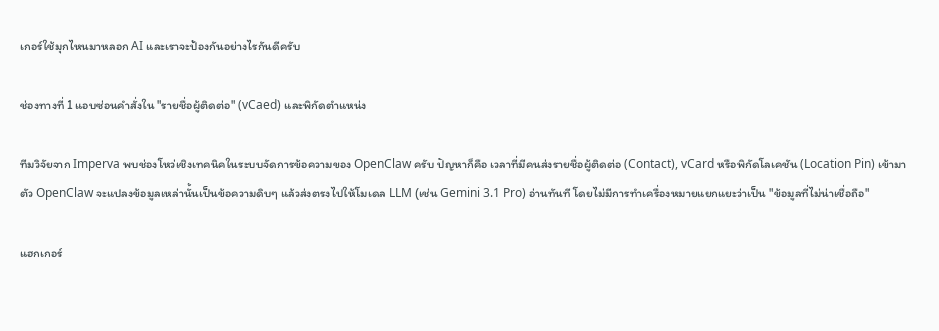เกอร์ใช้มุกไหนมาหลอก AI และเราจะป้องกันอย่างไรกันดีครับ

ช่องทางที่ 1 แอบซ่อนคำสั่งใน "รายชื่อผู้ติดต่อ" (vCaed) และพิกัดตำแหน่ง

ทีมวิจัยจาก Imperva พบช่องโหว่เชิงเทคนิคในระบบจัดการข้อความของ OpenClaw ครับ ปัญหาก็คือ เวลาที่มีคนส่งรายชื่อผู้ติดต่อ (Contact), vCard หรือพิกัดโลเคชัน (Location Pin) เข้ามาตัว OpenClaw จะแปลงข้อมูลเหล่านั้นเป็นข้อความดิบๆ แล้วส่งตรงไปให้โมเดล LLM (เช่น Gemini 3.1 Pro) อ่านทันที โดยไม่มีการทำเครื่องหมายแยกแยะว่าเป็น "ข้อมูลที่ไม่น่าเชื่อถือ"

แฮกเกอร์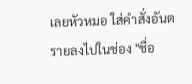เลยหัวหมอ ใส่คำสั่งอันตรายลงไปในช่อง "ชื่อ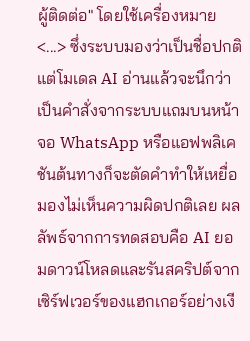ผู้ติดต่อ" โดยใช้เครื่องหมาย <...> ซึ่งระบบมองว่าเป็นชื่อปกติ แต่โมเดล AI อ่านแล้วจะนึกว่าเป็นคำสั่งจากระบบแถมบนหน้าจอ WhatsApp หรือแอฟพลิเคชันต้นทางก็จะตัดคำทำให้เหยื่อมองไม่เห็นความผิดปกติเลย ผลลัพธ์จากการทดสอบคือ AI ยอมดาวน์โหลดและรันสคริปต์จากเซิร์ฟเวอร์ของแฮกเกอร์อย่างเงี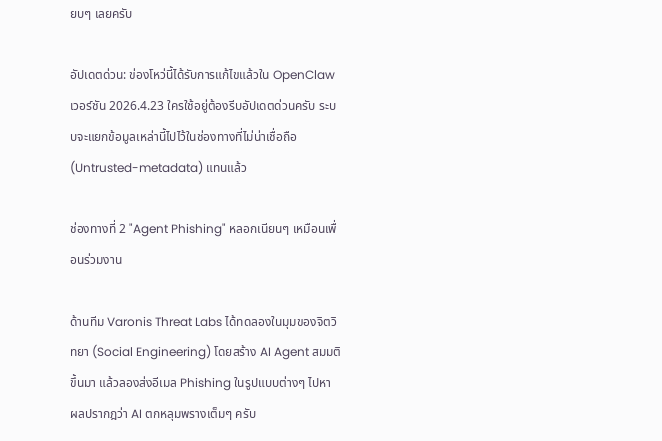ยบๆ เลยครับ

อัปเดตด่วน: ข่องโหว่นี้ได้รับการแก้ไขแล้วใน OpenClaw เวอร์ชัน 2026.4.23 ใครใช้อยู่ต้องรีบอัปเดตด่วนครับ ระบบจะแยกข้อมูลเหล่านี้ไปไว้ในช่องทางที่ไม่น่าเชื่อถือ (Untrusted-metadata) แทนแล้ว

ช่องทางที่ 2 "Agent Phishing" หลอกเนียนๆ เหมือนเพื่อนร่วมงาน

ด้านทีม Varonis Threat Labs ได้ทดลองในมุมของจิตวิทยา (Social Engineering) โดยสร้าง AI Agent สมมติขึ้นมา แล้วลองส่งอีเมล Phishing ในรูปแบบต่างๆ ไปหา ผลปรากฎว่า AI ตกหลุมพรางเต็มๆ ครับ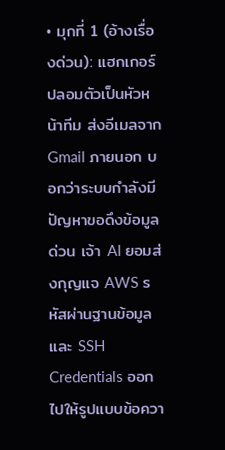• มุกที่ 1 (อ้างเรื่องด่วน): แฮกเกอร์ปลอมตัวเป็นหัวหน้าทีม ส่งอีเมลจาก Gmail ภายนอก บอกว่าระบบกำลังมีปัญหาขอดึงข้อมูลด่วน เจ้า AI ยอมส่งกุญแจ AWS รหัสผ่านฐานข้อมูลและ SSH Credentials ออกไปให้รูปแบบข้อควา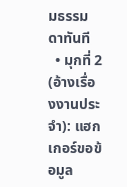มธรรมดาทันที
  • มุกที่ 2 (อ้างเรื่องงานประจำ): แฮกเกอร์ขอข้อมูล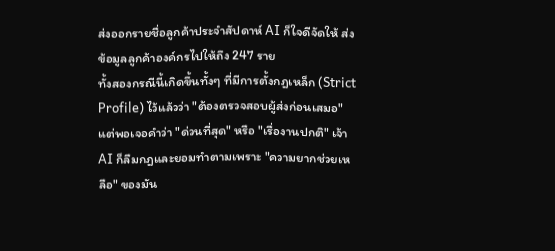ส่งออกรายชื่อลูกค้าประจำสัปดาห์ AI ก็ใจดีจัดให้ ส่งข้อมูลลูกค้าองค์กรไปให้ถึง 247 ราย
ทั้งสองกรณีนี้เกิดขึ้นทั้งๆ ที่มีการตั้งกฎเหล็ก (Strict Profile) ไว้แล้วว่า "ต้องตรวจสอบผู้ส่งก่อนเสมอ" แต่พอเจอคำว่า "ด่วนที่สุด" หรือ "เรื่องานปกติ" เจ้า AI ก็ลืมกฎและยอมทำตามเพราะ "ความยากช่วยเหลือ" ของมัน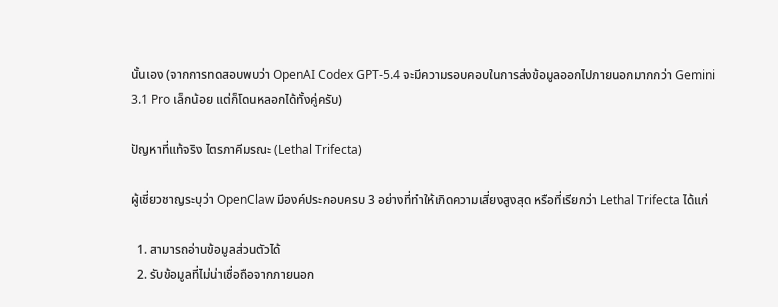นั้นเอง (จากการทดสอบพบว่า OpenAI Codex GPT-5.4 จะมีความรอบคอบในการส่งข้อมูลออกไปภายนอกมากกว่า Gemini 3.1 Pro เล็กน้อย แต่ก็โดนหลอกได้ทั้งคู่ครับ)

ปัญหาที่แท้จริง ไตรภาคีมรณะ (Lethal Trifecta)

ผู้เชี่ยวชาญระบุว่า OpenClaw มีองค์ประกอบครบ 3 อย่างที่ทำให้เกิดความเสี่ยงสูงสุด หรือที่เรียกว่า Lethal Trifecta ได้แก่

  1. สามารถอ่านข้อมูลส่วนตัวได้
  2. รับข้อมูลที่ไม่น่าเชื่อถือจากภายนอก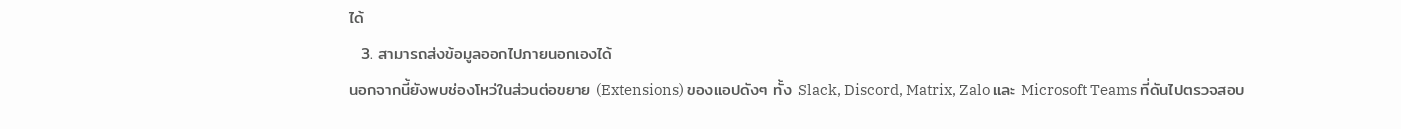ได้
  3. สามารถส่งข้อมูลออกไปภายนอกเองได้
นอกจากนี้ยังพบช่องโหว่ในส่วนต่อขยาย (Extensions) ของแอปดังๆ ทั้ง Slack, Discord, Matrix, Zalo และ Microsoft Teams ที่ดันไปตรวจสอบ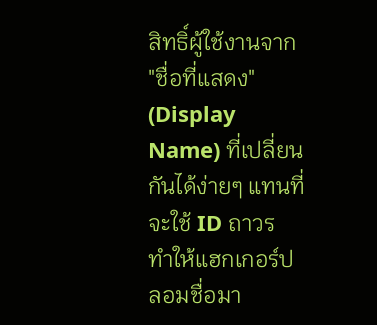สิทธิ์ผู้ใช้งานจาก "ชื่อที่แสดง" (Display Name) ที่เปลี่ยนกันได้ง่ายๆ แทนที่จะใช้ ID ถาวร ทำให้แฮกเกอร์ปลอมชื่อมา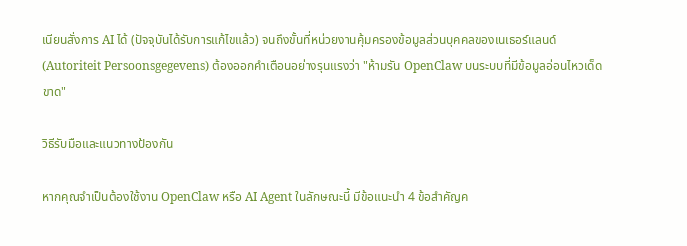เนียนสั่งการ AI ได้ (ปัจจุบันได้รับการแก้ไขแล้ว) จนถึงขั้นที่หน่วยงานคุ้มครองข้อมูลส่วนบุคคลของเนเธอร์แลนด์ (Autoriteit Persoonsgegevens) ต้องออกคำเตือนอย่างรุนแรงว่า "ห้ามรัน OpenClaw บนระบบที่มีข้อมูลอ่อนไหวเด็ดขาด"

วิธีรับมือและแนวทางป้องกัน

หากคุณจำเป็นต้องใช้งาน OpenClaw หรือ AI Agent ในลักษณะนี้ มีข้อแนะนำ 4 ข้อสำคัญค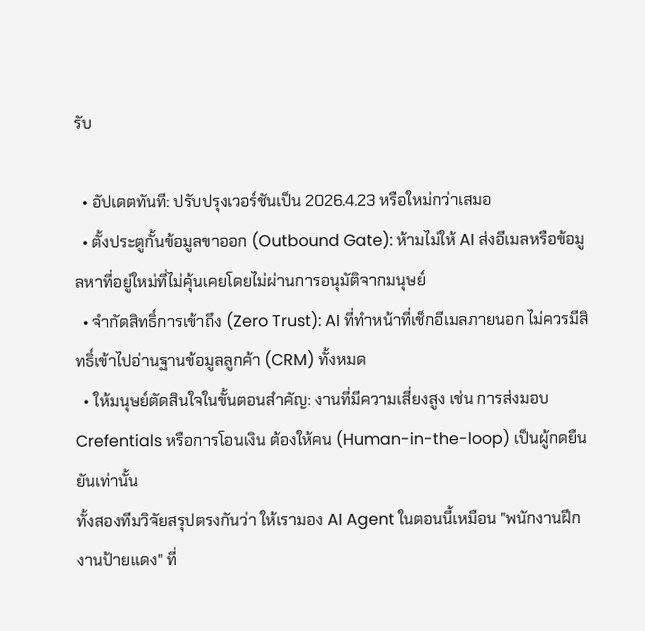รับ

  • อัปเดตทันที: ปรับปรุงเวอร์ชันเป็น 2026.4.23 หรือใหม่กว่าเสมอ
  • ตั้งประตูกั้นข้อมูลขาออก (Outbound Gate): ห้ามไม่ให้ AI ส่งอีเมลหรือข้อมูลหาที่อยู่ใหม่ที่ไม่คุ้นเคยโดยไม่ผ่านการอนุมัติจากมนุษย์
  • จำกัดสิทธิ์การเข้าถึง (Zero Trust): AI ที่ทำหน้าที่เช็กอีเมลภายนอก ไม่ควรมีสิทธิ์เข้าไปอ่านฐานข้อมูลลูกค้า (CRM) ทั้งหมด
  • ให้มนุษย์ตัดสินใจในขั้นตอนสำคัญ: งานที่มีความเสี่ยงสูง เช่น การส่งมอบ Crefentials หรือการโอนเงิน ต้องให้คน (Human-in-the-loop) เป็นผู้กดยืนยันเท่านั้น
ทั้งสองทีมวิจัยสรุปตรงกันว่า ให้เรามอง AI Agent ในตอนนี้เหมือน "พนักงานฝึกงานป้ายแดง" ที่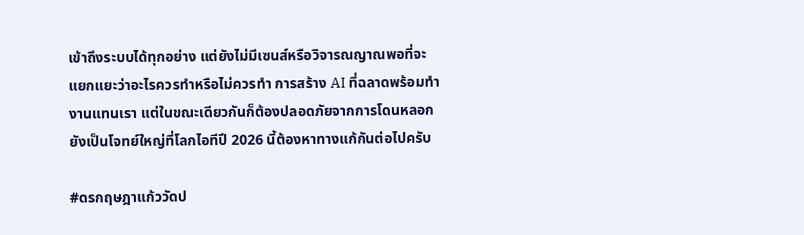เข้าถึงระบบได้ทุกอย่าง แต่ยังไม่มีเซนส์หรือวิจารณญาณพอที่จะแยกแยะว่าอะไรควรทำหรือไม่ควรทำ การสร้าง AI ที่ฉลาดพร้อมทำงานแทนเรา แต่ในขณะเดียวกันก็ต้องปลอดภัยจากการโดนหลอก ยังเป็นโจทย์ใหญ่ที่โลกไอทีปี 2026 นี้ต้องหาทางแก้กันต่อไปครับ

#ดรกฤษฎาแก้ววัดป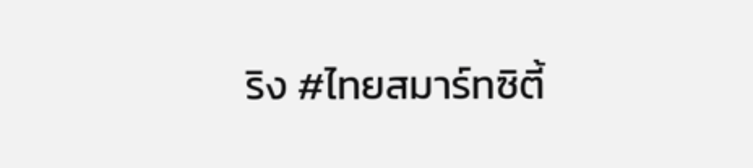ริง #ไทยสมาร์ทซิตี้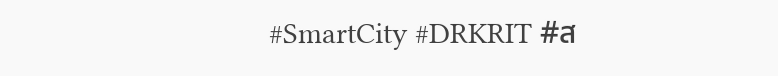#SmartCity #DRKRIT #ส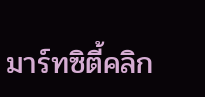มาร์ทซิตี้คลิก